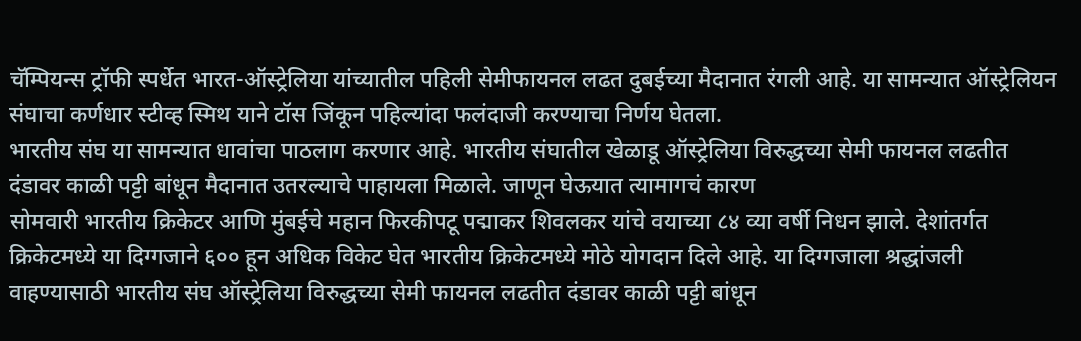चॅम्पियन्स ट्रॉफी स्पर्धेत भारत-ऑस्ट्रेलिया यांच्यातील पहिली सेमीफायनल लढत दुबईच्या मैदानात रंगली आहे. या सामन्यात ऑस्ट्रेलियन संघाचा कर्णधार स्टीव्ह स्मिथ याने टॉस जिंकून पहिल्यांदा फलंदाजी करण्याचा निर्णय घेतला.
भारतीय संघ या सामन्यात धावांचा पाठलाग करणार आहे. भारतीय संघातील खेळाडू ऑस्ट्रेलिया विरुद्धच्या सेमी फायनल लढतीत दंडावर काळी पट्टी बांधून मैदानात उतरल्याचे पाहायला मिळाले. जाणून घेऊयात त्यामागचं कारण
सोमवारी भारतीय क्रिकेटर आणि मुंबईचे महान फिरकीपटू पद्माकर शिवलकर यांचे वयाच्या ८४ व्या वर्षी निधन झाले. देशांतर्गत क्रिकेटमध्ये या दिग्गजाने ६०० हून अधिक विकेट घेत भारतीय क्रिकेटमध्ये मोठे योगदान दिले आहे. या दिग्गजाला श्रद्धांजली वाहण्यासाठी भारतीय संघ ऑस्ट्रेलिया विरुद्धच्या सेमी फायनल लढतीत दंडावर काळी पट्टी बांधून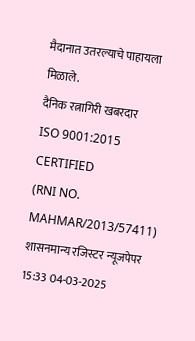मैदानात उतरल्याचे पाहायला मिळाले.
दैनिक रत्नागिरी खबरदार
ISO 9001:2015 CERTIFIED
(RNI NO. MAHMAR/2013/57411)
शासनमान्य रजिस्टर न्यूजपेपर
15:33 04-03-2025